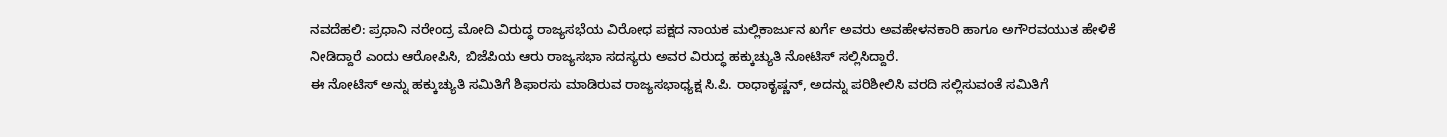ನವದೆಹಲಿ: ಪ್ರಧಾನಿ ನರೇಂದ್ರ ಮೋದಿ ವಿರುದ್ಧ ರಾಜ್ಯಸಭೆಯ ವಿರೋಧ ಪಕ್ಷದ ನಾಯಕ ಮಲ್ಲಿಕಾರ್ಜುನ ಖರ್ಗೆ ಅವರು ಅವಹೇಳನಕಾರಿ ಹಾಗೂ ಅಗೌರವಯುತ ಹೇಳಿಕೆ ನೀಡಿದ್ದಾರೆ ಎಂದು ಆರೋಪಿಸಿ, ಬಿಜೆಪಿಯ ಆರು ರಾಜ್ಯಸಭಾ ಸದಸ್ಯರು ಅವರ ವಿರುದ್ಧ ಹಕ್ಕುಚ್ಯುತಿ ನೋಟಿಸ್ ಸಲ್ಲಿಸಿದ್ದಾರೆ.
ಈ ನೋಟಿಸ್ ಅನ್ನು ಹಕ್ಕುಚ್ಯುತಿ ಸಮಿತಿಗೆ ಶಿಫಾರಸು ಮಾಡಿರುವ ರಾಜ್ಯಸಭಾಧ್ಯಕ್ಷ ಸಿ.ಪಿ. ರಾಧಾಕೃಷ್ಣನ್, ಅದನ್ನು ಪರಿಶೀಲಿಸಿ ವರದಿ ಸಲ್ಲಿಸುವಂತೆ ಸಮಿತಿಗೆ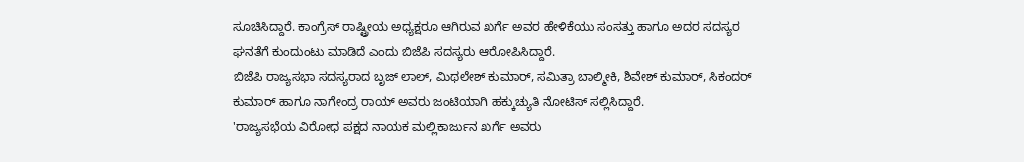ಸೂಚಿಸಿದ್ದಾರೆ. ಕಾಂಗ್ರೆಸ್ ರಾಷ್ಟ್ರೀಯ ಅಧ್ಯಕ್ಷರೂ ಆಗಿರುವ ಖರ್ಗೆ ಅವರ ಹೇಳಿಕೆಯು ಸಂಸತ್ತು ಹಾಗೂ ಅದರ ಸದಸ್ಯರ ಘನತೆಗೆ ಕುಂದುಂಟು ಮಾಡಿದೆ ಎಂದು ಬಿಜೆಪಿ ಸದಸ್ಯರು ಆರೋಪಿಸಿದ್ದಾರೆ.
ಬಿಜೆಪಿ ರಾಜ್ಯಸಭಾ ಸದಸ್ಯರಾದ ಬೃಜ್ ಲಾಲ್, ಮಿಥಲೇಶ್ ಕುಮಾರ್, ಸಮಿತ್ರಾ ಬಾಲ್ಮೀಕಿ, ಶಿವೇಶ್ ಕುಮಾರ್, ಸಿಕಂದರ್ ಕುಮಾರ್ ಹಾಗೂ ನಾಗೇಂದ್ರ ರಾಯ್ ಅವರು ಜಂಟಿಯಾಗಿ ಹಕ್ಕುಚ್ಯುತಿ ನೋಟಿಸ್ ಸಲ್ಲಿಸಿದ್ದಾರೆ.
'ರಾಜ್ಯಸಭೆಯ ವಿರೋಧ ಪಕ್ಷದ ನಾಯಕ ಮಲ್ಲಿಕಾರ್ಜುನ ಖರ್ಗೆ ಅವರು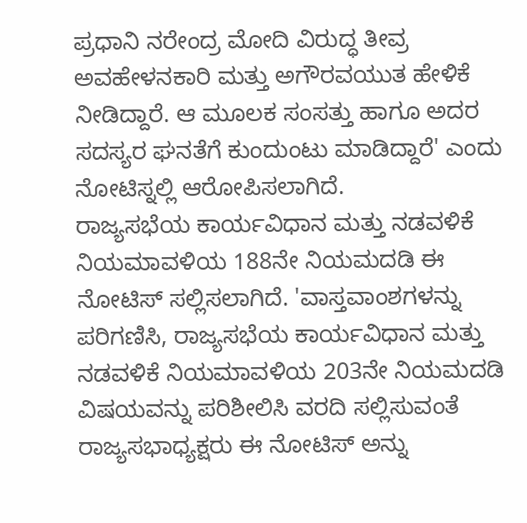ಪ್ರಧಾನಿ ನರೇಂದ್ರ ಮೋದಿ ವಿರುದ್ಧ ತೀವ್ರ ಅವಹೇಳನಕಾರಿ ಮತ್ತು ಅಗೌರವಯುತ ಹೇಳಿಕೆ ನೀಡಿದ್ದಾರೆ. ಆ ಮೂಲಕ ಸಂಸತ್ತು ಹಾಗೂ ಅದರ ಸದಸ್ಯರ ಘನತೆಗೆ ಕುಂದುಂಟು ಮಾಡಿದ್ದಾರೆ' ಎಂದು ನೋಟಿಸ್ನಲ್ಲಿ ಆರೋಪಿಸಲಾಗಿದೆ.
ರಾಜ್ಯಸಭೆಯ ಕಾರ್ಯವಿಧಾನ ಮತ್ತು ನಡವಳಿಕೆ ನಿಯಮಾವಳಿಯ 188ನೇ ನಿಯಮದಡಿ ಈ ನೋಟಿಸ್ ಸಲ್ಲಿಸಲಾಗಿದೆ. 'ವಾಸ್ತವಾಂಶಗಳನ್ನು ಪರಿಗಣಿಸಿ, ರಾಜ್ಯಸಭೆಯ ಕಾರ್ಯವಿಧಾನ ಮತ್ತು ನಡವಳಿಕೆ ನಿಯಮಾವಳಿಯ 203ನೇ ನಿಯಮದಡಿ ವಿಷಯವನ್ನು ಪರಿಶೀಲಿಸಿ ವರದಿ ಸಲ್ಲಿಸುವಂತೆ ರಾಜ್ಯಸಭಾಧ್ಯಕ್ಷರು ಈ ನೋಟಿಸ್ ಅನ್ನು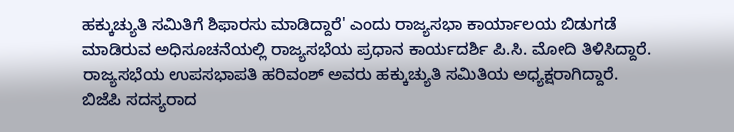ಹಕ್ಕುಚ್ಯುತಿ ಸಮಿತಿಗೆ ಶಿಫಾರಸು ಮಾಡಿದ್ದಾರೆ' ಎಂದು ರಾಜ್ಯಸಭಾ ಕಾರ್ಯಾಲಯ ಬಿಡುಗಡೆ ಮಾಡಿರುವ ಅಧಿಸೂಚನೆಯಲ್ಲಿ ರಾಜ್ಯಸಭೆಯ ಪ್ರಧಾನ ಕಾರ್ಯದರ್ಶಿ ಪಿ.ಸಿ. ಮೋದಿ ತಿಳಿಸಿದ್ದಾರೆ.
ರಾಜ್ಯಸಭೆಯ ಉಪಸಭಾಪತಿ ಹರಿವಂಶ್ ಅವರು ಹಕ್ಕುಚ್ಯುತಿ ಸಮಿತಿಯ ಅಧ್ಯಕ್ಷರಾಗಿದ್ದಾರೆ.
ಬಿಜೆಪಿ ಸದಸ್ಯರಾದ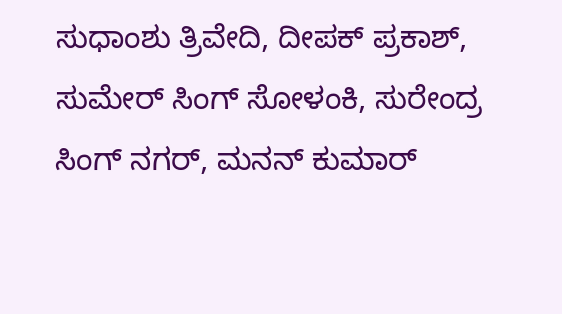ಸುಧಾಂಶು ತ್ರಿವೇದಿ, ದೀಪಕ್ ಪ್ರಕಾಶ್, ಸುಮೇರ್ ಸಿಂಗ್ ಸೋಳಂಕಿ, ಸುರೇಂದ್ರ ಸಿಂಗ್ ನಗರ್, ಮನನ್ ಕುಮಾರ್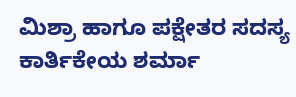ಮಿಶ್ರಾ ಹಾಗೂ ಪಕ್ಷೇತರ ಸದಸ್ಯ ಕಾರ್ತಿಕೇಯ ಶರ್ಮಾ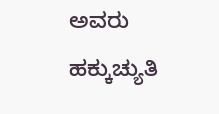ಅವರು ಹಕ್ಕುಚ್ಯುತಿ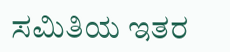ಸಮಿತಿಯ ಇತರ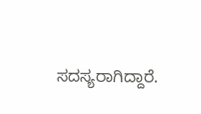ಸದಸ್ಯರಾಗಿದ್ದಾರೆ.